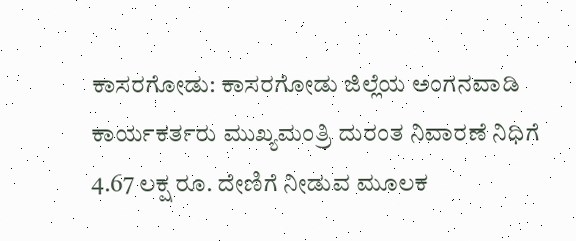ಕಾಸರಗೋಡು: ಕಾಸರಗೋಡು ಜಿಲ್ಲೆಯ ಅಂಗನವಾಡಿ ಕಾರ್ಯಕರ್ತರು ಮುಖ್ಯಮಂತ್ರಿ ದುರಂತ ನಿವಾರಣೆ ನಿಧಿಗೆ 4.67 ಲಕ್ಷ ರೂ. ದೇಣಿಗೆ ನೀಡುವ ಮೂಲಕ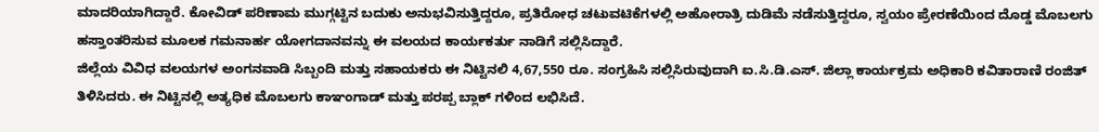ಮಾದರಿಯಾಗಿದ್ದಾರೆ. ಕೋವಿಡ್ ಪರಿಣಾಮ ಮುಗ್ಗಟ್ಟಿನ ಬದುಕು ಅನುಭವಿಸುತ್ತಿದ್ದರೂ, ಪ್ರತಿರೋಧ ಚಟುವಟಿಕೆಗಳಲ್ಲಿ ಅಹೋರಾತ್ರಿ ದುಡಿಮೆ ನಡೆಸುತ್ತಿದ್ದರೂ, ಸ್ವಯಂ ಪ್ರೇರಣೆಯಿಂದ ದೊಡ್ಡ ಮೊಬಲಗು ಹಸ್ತಾಂತರಿಸುವ ಮೂಲಕ ಗಮನಾರ್ಹ ಯೋಗದಾನವನ್ನು ಈ ವಲಯದ ಕಾರ್ಯಕರ್ತು ನಾಡಿಗೆ ಸಲ್ಲಿಸಿದ್ದಾರೆ.
ಜಿಲ್ಲೆಯ ವಿವಿಧ ವಲಯಗಳ ಅಂಗನವಾಡಿ ಸಿಬ್ಬಂದಿ ಮತ್ತು ಸಹಾಯಕರು ಈ ನಿಟ್ಟಿನಲಿ 4,67,550 ರೂ. ಸಂಗ್ರಹಿಸಿ ಸಲ್ಲಿಸಿರುವುದಾಗಿ ಐ.ಸಿ.ಡಿ.ಎಸ್. ಜಿಲ್ಲಾ ಕಾರ್ಯಕ್ರಮ ಅಧಿಕಾರಿ ಕವಿತಾರಾಣಿ ರಂಜಿತ್ ತಿಳಿಸಿದರು. ಈ ನಿಟ್ಟಿನಲ್ಲಿ ಅತ್ಯಧಿಕ ಮೊಬಲಗು ಕಾಞಂಗಾಡ್ ಮತ್ತು ಪರಪ್ಪ ಬ್ಲಾಕ್ ಗಳಿಂದ ಲಭಿಸಿದೆ.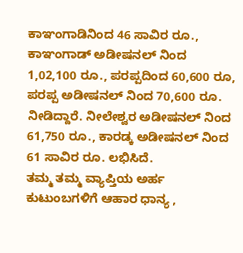ಕಾಞಂಗಾಡಿನಿಂದ 46 ಸಾವಿರ ರೂ., ಕಾಞಂಗಾಡ್ ಅಡೀಷನಲ್ ನಿಂದ 1,02,100 ರೂ., ಪರಪ್ಪದಿಂದ 60,600 ರೂ, ಪರಪ್ಪ ಅಡೀಷನಲ್ ನಿಂದ 70,600 ರೂ. ನೀಡಿದ್ದಾರೆ. ನೀಲೇಶ್ವರ ಅಡೀಷನಲ್ ನಿಂದ 61,750 ರೂ., ಕಾರಡ್ಕ ಅಡೀಷನಲ್ ನಿಂದ 61 ಸಾವಿರ ರೂ. ಲಭಿಸಿದೆ.
ತಮ್ಮ ತಮ್ಮ ವ್ಯಾಪ್ತಿಯ ಅರ್ಹ ಕುಟುಂಬಗಳಿಗೆ ಆಹಾರ ಧಾನ್ಯ ,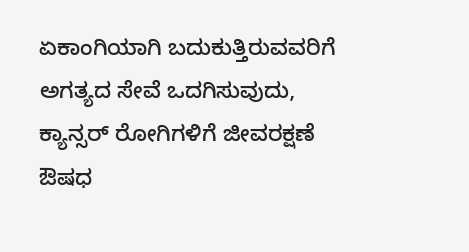ಏಕಾಂಗಿಯಾಗಿ ಬದುಕುತ್ತಿರುವವರಿಗೆ ಅಗತ್ಯದ ಸೇವೆ ಒದಗಿಸುವುದು, ಕ್ಯಾನ್ಸರ್ ರೋಗಿಗಳಿಗೆ ಜೀವರಕ್ಷಣೆ ಔಷಧ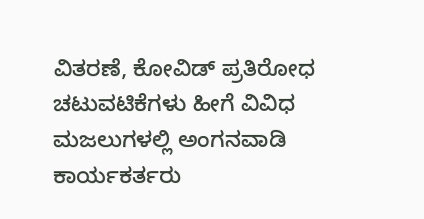ವಿತರಣೆ, ಕೋವಿಡ್ ಪ್ರತಿರೋಧ ಚಟುವಟಿಕೆಗಳು ಹೀಗೆ ವಿವಿಧ ಮಜಲುಗಳಲ್ಲಿ ಅಂಗನವಾಡಿ ಕಾರ್ಯಕರ್ತರು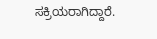ಸಕ್ರಿಯರಾಗಿದ್ದಾರೆ.